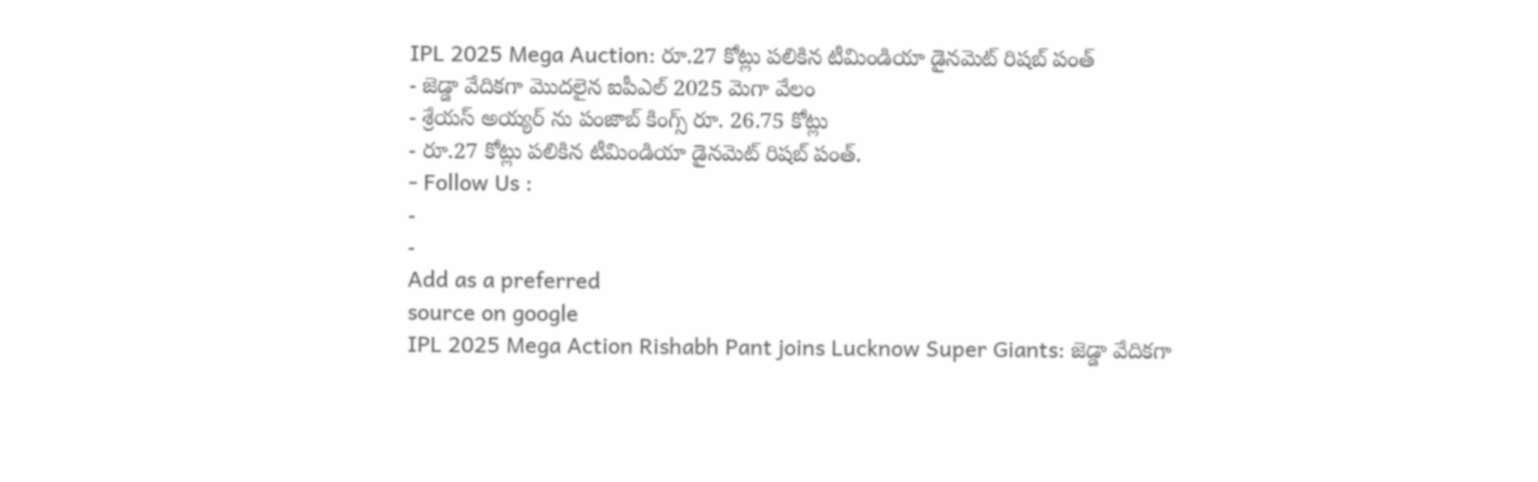IPL 2025 Mega Auction: రూ.27 కోట్లు పలికిన టీమిండియా డైనమెట్ రిషబ్ పంత్
- జెడ్డా వేదికగా మొదలైన ఐపీఎల్ 2025 మెగా వేలం
- శ్రేయస్ అయ్యర్ ను పంజాబ్ కింగ్స్ రూ. 26.75 కోట్లు
- రూ.27 కోట్లు పలికిన టీమిండియా డైనమెట్ రిషబ్ పంత్.
- Follow Us :
-
-
Add as a preferred
source on google
IPL 2025 Mega Action Rishabh Pant joins Lucknow Super Giants: జెడ్డా వేదికగా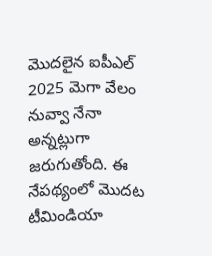మొదలైన ఐపీఎల్ 2025 మెగా వేలం నువ్వా నేనా అన్నట్లుగా జరుగుతోంది. ఈ నేపథ్యంలో మొదట టీమిండియా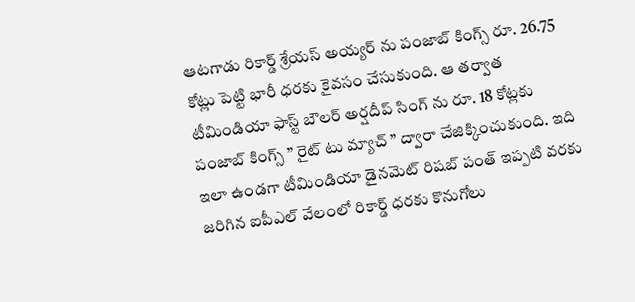ఆటగాడు రికార్డ్ శ్రేయస్ అయ్యర్ ను పంజాబ్ కింగ్స్ రూ. 26.75 కోట్లు పెట్టి భారీ ధరకు కైవసం చేసుకుంది. ఆ తర్వాత టీమిండియా ఫాస్ట్ బౌలర్ అర్షదీప్ సింగ్ ను రూ. 18 కోట్లకు పంజాబ్ కింగ్స్ ” రైట్ టు మ్యాచ్ ” ద్వారా చేజిక్కించుకుంది. ఇది ఇలా ఉండగా టీమిండియా డైనమెట్ రిషబ్ పంత్ ఇప్పటి వరకు జరిగిన ఐపీఎల్ వేలంలో రికార్డ్ ధరకు కొనుగోలు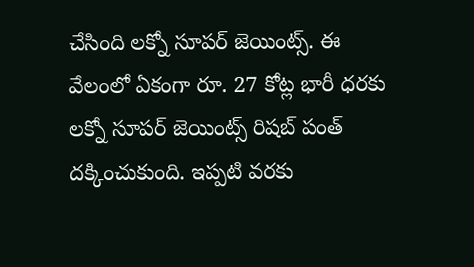చేసింది లక్నో సూపర్ జెయింట్స్. ఈ వేలంలో ఏకంగా రూ. 27 కోట్ల భారీ ధరకు లక్నో సూపర్ జెయింట్స్ రిషబ్ పంత్ దక్కించుకుంది. ఇప్పటి వరకు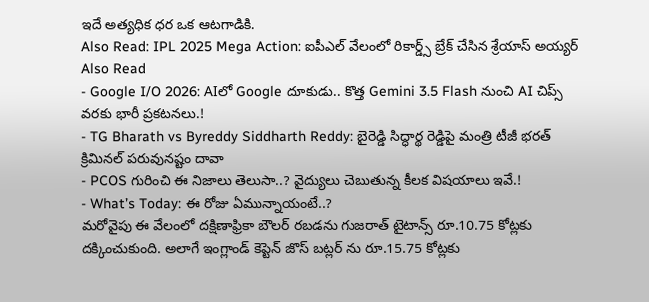ఇదే అత్యధిక ధర ఒక ఆటగాడికి.
Also Read: IPL 2025 Mega Action: ఐపీఎల్ వేలంలో రికార్డ్స్ బ్రేక్ చేసిన శ్రేయాస్ అయ్యర్
Also Read
- Google I/O 2026: AIలో Google దూకుడు.. కొత్త Gemini 3.5 Flash నుంచి AI చిప్స్ వరకు భారీ ప్రకటనలు.!
- TG Bharath vs Byreddy Siddharth Reddy: బైరెడ్డి సిద్ధార్థ రెడ్డిపై మంత్రి టీజీ భరత్ క్రిమినల్ పరువునష్టం దావా
- PCOS గురించి ఈ నిజాలు తెలుసా..? వైద్యులు చెబుతున్న కీలక విషయాలు ఇవే.!
- What’s Today: ఈ రోజు ఏమున్నాయంటే..?
మరోవైపు ఈ వేలంలో దక్షిణాఫ్రికా బౌలర్ రబడను గుజరాత్ టైటాన్స్ రూ.10.75 కోట్లకు దక్కించుకుంది. అలాగే ఇంగ్లాండ్ కెప్టెన్ జొస్ బట్లర్ ను రూ.15.75 కోట్లకు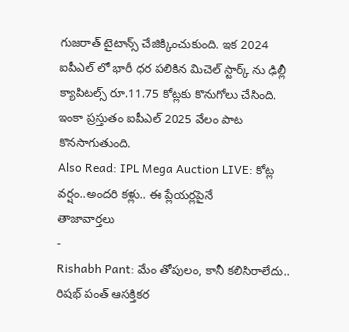గుజరాత్ టైటాన్స్ చేజిక్కించుకుంది. ఇక 2024 ఐపీఎల్ లో భారీ ధర పలికిన మిచెల్ స్టార్క్ ను ఢిల్లీ క్యాపిటల్స్ రూ.11.75 కోట్లకు కొనుగోలు చేసింది. ఇంకా ప్రస్తుతం ఐపీఎల్ 2025 వేలం పాట కొనసాగుతుంది.
Also Read: IPL Mega Auction LIVE: కోట్ల వర్షం..అందరి కళ్లు.. ఈ ప్లేయర్లపైనే
తాజావార్తలు
-
Rishabh Pant: మేం తోపులం, కానీ కలిసిరాలేదు.. రిషభ్ పంత్ ఆసక్తికర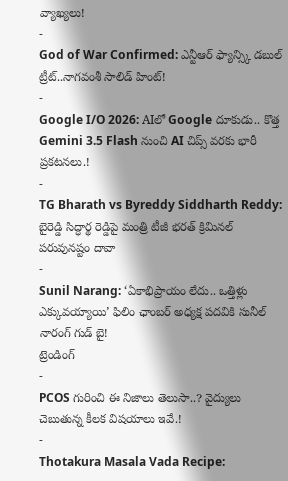వ్యాఖ్యలు!
-
God of War Confirmed: ఎన్టీఆర్ ఫ్యాన్స్కి డబుల్ ట్రీట్..నాగవంశీ సాలిడ్ హింట్!
-
Google I/O 2026: AIలో Google దూకుడు.. కొత్త Gemini 3.5 Flash నుంచి AI చిప్స్ వరకు భారీ ప్రకటనలు.!
-
TG Bharath vs Byreddy Siddharth Reddy: బైరెడ్డి సిద్ధార్థ రెడ్డిపై మంత్రి టీజీ భరత్ క్రిమినల్ పరువునష్టం దావా
-
Sunil Narang: ‘ఏకాభిప్రాయం లేదు.. ఒత్తిళ్లు ఎక్కువయ్యాయి’ ఫిలిం ఛాంబర్ అధ్యక్ష పదవికి సునీల్ నారంగ్ గుడ్ బై!
ట్రెండింగ్
-
PCOS గురించి ఈ నిజాలు తెలుసా..? వైద్యులు చెబుతున్న కీలక విషయాలు ఇవే.!
-
Thotakura Masala Vada Recipe: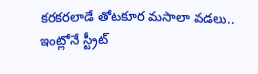కరకరలాడే తోటకూర మసాలా వడలు.. ఇంట్లోనే స్ట్రీట్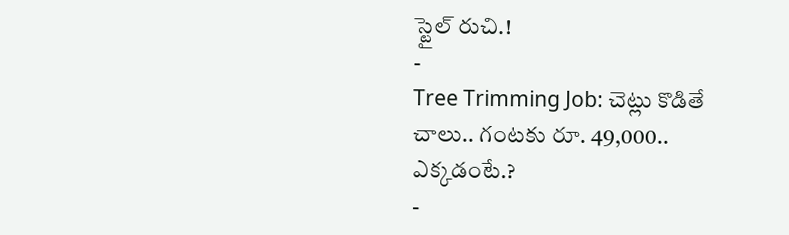స్టైల్ రుచి.!
-
Tree Trimming Job: చెట్లు కొడితే చాలు.. గంటకు రూ. 49,000.. ఎక్కడంటే.?
-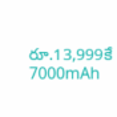రూ.13,999కే 7000mAh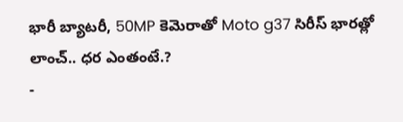భారీ బ్యాటరీ, 50MP కెమెరాతో Moto g37 సిరీస్ భారత్లో లాంచ్.. ధర ఎంతంటే.?
-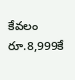కేవలం రూ.8,999కే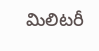మిలిటరీ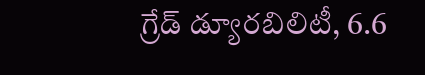గ్రేడ్ డ్యూరబిలిటీ, 6.6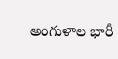అంగుళాల భారీ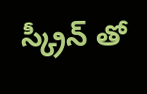స్క్రీన్ తో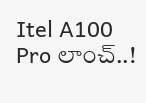Itel A100 Pro లాంచ్..!